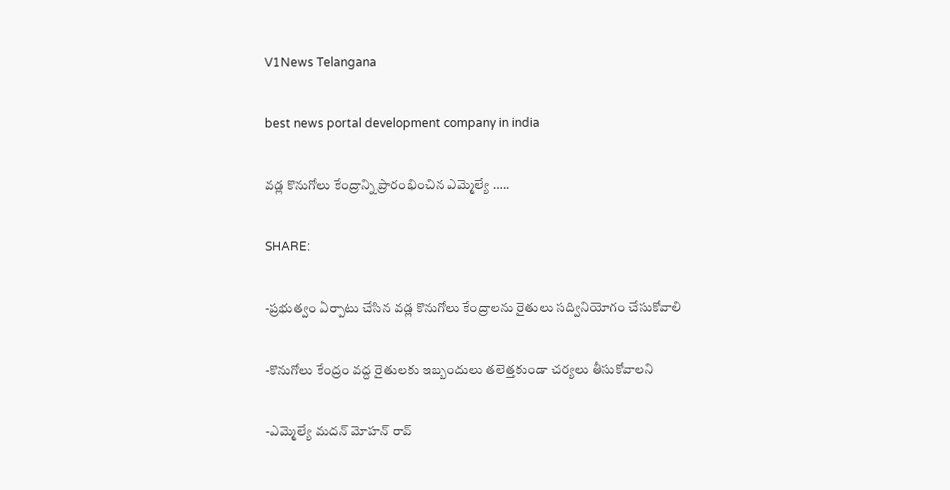V1News Telangana

best news portal development company in india

వడ్ల కొనుగోలు కేంద్రాన్ని ప్రారంభించిన ఎమ్మెల్యే …..

SHARE:

-ప్రభుత్వం ఏర్పాటు చేసిన వడ్ల కొనుగోలు కేంద్రాలను రైతులు సద్వినియోగం చేసుకోవాలి

-కొనుగోలు కేంద్రం వద్ద రైతులకు ఇబ్బందులు తలెత్తకుండా చర్యలు తీసుకోవాలని

-ఎమ్మెల్యే మదన్ మోహన్ రావ్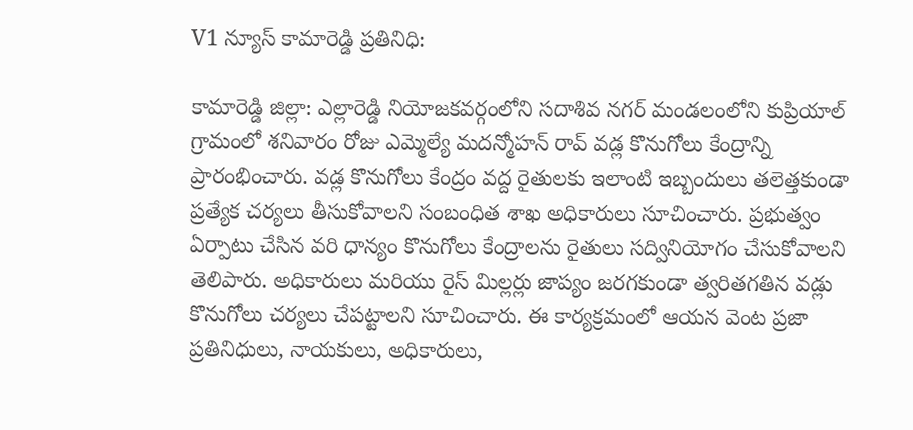V1 న్యూస్ కామారెడ్డి ప్రతినిధి:

కామారెడ్డి జిల్లా: ఎల్లారెడ్డి నియోజకవర్గంలోని సదాశివ నగర్ మండలంలోని కుప్రియాల్ గ్రామంలో శనివారం రోజు ఎమ్మెల్యే మదన్మోహన్ రావ్ వడ్ల కొనుగోలు కేంద్రాన్ని ప్రారంభించారు. వడ్ల కొనుగోలు కేంద్రం వద్ద రైతులకు ఇలాంటి ఇబ్బందులు తలెత్తకుండా ప్రత్యేక చర్యలు తీసుకోవాలని సంబంధిత శాఖ అధికారులు సూచించారు. ప్రభుత్వం ఏర్పాటు చేసిన వరి ధాన్యం కొనుగోలు కేంద్రాలను రైతులు సద్వినియోగం చేసుకోవాలని తెలిపారు. అధికారులు మరియు రైస్ మిల్లర్లు జాప్యం జరగకుండా త్వరితగతిన వడ్లు కొనుగోలు చర్యలు చేపట్టాలని సూచించారు. ఈ కార్యక్రమంలో ఆయన వెంట ప్రజా ప్రతినిధులు, నాయకులు, అధికారులు,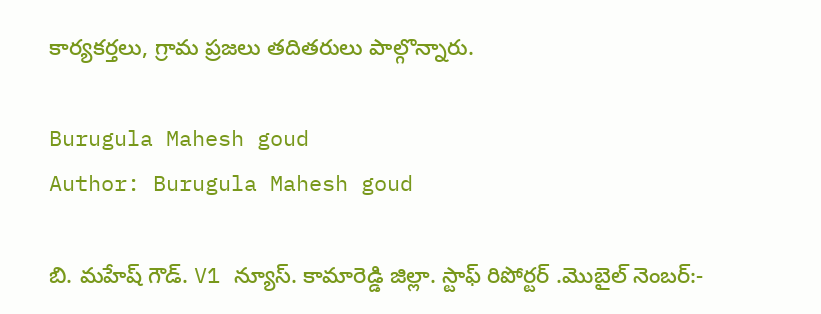కార్యకర్తలు, గ్రామ ప్రజలు తదితరులు పాల్గొన్నారు.

Burugula Mahesh goud
Author: Burugula Mahesh goud

బి. మహేష్ గౌడ్. V1 న్యూస్. కామారెడ్డి జిల్లా. స్టాఫ్ రిపోర్టర్ .మొబైల్ నెంబర్:-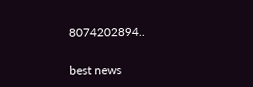8074202894..

best news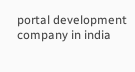portal development company in india